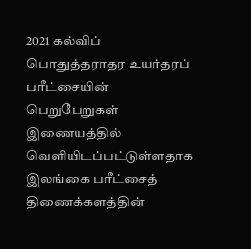2021 கல்விப் பொதுத்தராதர உயர்தரப் பரீட்சையின் பெறுபேறுகள் இணையத்தில் வெளியிடப்பட்டுள்ளதாக இலங்கை பரீட்சைத் திணைக்களத்தின்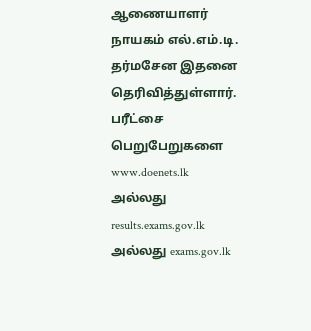ஆணையாளர் நாயகம் எல்.எம்.டி. தர்மசேன இதனை தெரிவித்துள்ளார்.
பரீட்சை பெறுபேறுகளை www.doenets.lk அல்லது results.exams.gov.lk அல்லது exams.gov.lk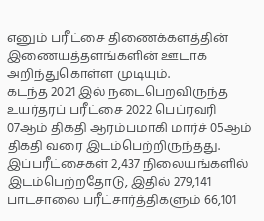எனும் பரீட்சை திணைக்களத்தின் இணையத்தளங்களின் ஊடாக அறிந்துகொள்ள முடியும்.
கடந்த 2021 இல் நடைபெறவிருந்த உயர்தரப் பரீட்சை 2022 பெப்ரவரி 07ஆம் திகதி ஆரம்பமாகி மார்ச் 05ஆம் திகதி வரை இடம்பெற்றிருந்தது.
இப்பரீட்சைகள் 2,437 நிலையங்களில் இடம்பெற்றதோடு, இதில் 279,141 பாடசாலை பரீட்சார்த்திகளும் 66,101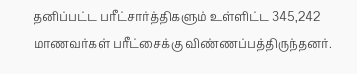தனிப்பட்ட பரீட்சார்த்திகளும் உள்ளிட்ட 345,242 மாணவர்கள் பரீட்சைக்கு விண்ணப்பத்திருந்தனர்.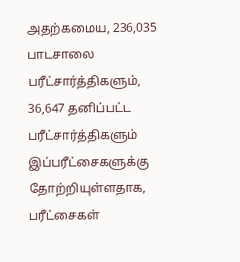அதற்கமைய, 236,035 பாடசாலை பரீட்சார்த்திகளும், 36,647 தனிப்பட்ட பரீட்சார்த்திகளும் இப்பரீட்சைகளுக்கு தோற்றியுள்ளதாக, பரீட்சைகள்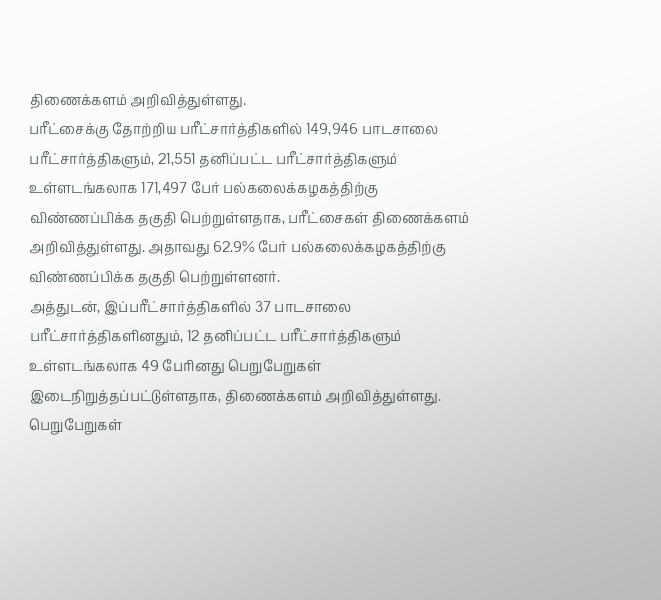திணைக்களம் அறிவித்துள்ளது.
பரீட்சைக்கு தோற்றிய பரீட்சார்த்திகளில் 149,946 பாடசாலை பரீட்சார்த்திகளும், 21,551 தனிப்பட்ட பரீட்சார்த்திகளும் உள்ளடங்கலாக 171,497 பேர் பல்கலைக்கழகத்திற்கு விண்ணப்பிக்க தகுதி பெற்றுள்ளதாக, பரீட்சைகள் திணைக்களம் அறிவித்துள்ளது. அதாவது 62.9% பேர் பல்கலைக்கழகத்திற்கு விண்ணப்பிக்க தகுதி பெற்றுள்ளனர்.
அத்துடன், இப்பரீட்சார்த்திகளில் 37 பாடசாலை பரீட்சார்த்திகளினதும், 12 தனிப்பட்ட பரீட்சார்த்திகளும் உள்ளடங்கலாக 49 பேரினது பெறுபேறுகள் இடைநிறுத்தப்பட்டுள்ளதாக, திணைக்களம் அறிவித்துள்ளது.
பெறுபேறுகள்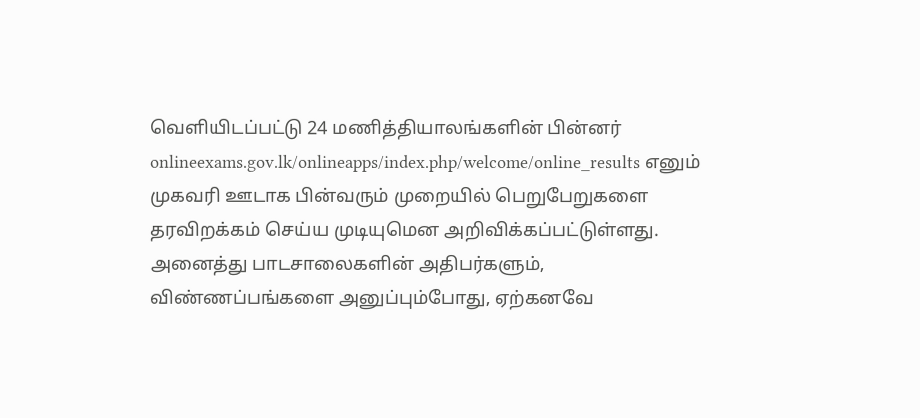வெளியிடப்பட்டு 24 மணித்தியாலங்களின் பின்னர் onlineexams.gov.lk/onlineapps/index.php/welcome/online_results எனும் முகவரி ஊடாக பின்வரும் முறையில் பெறுபேறுகளை தரவிறக்கம் செய்ய முடியுமென அறிவிக்கப்பட்டுள்ளது.
அனைத்து பாடசாலைகளின் அதிபர்களும், விண்ணப்பங்களை அனுப்பும்போது, ஏற்கனவே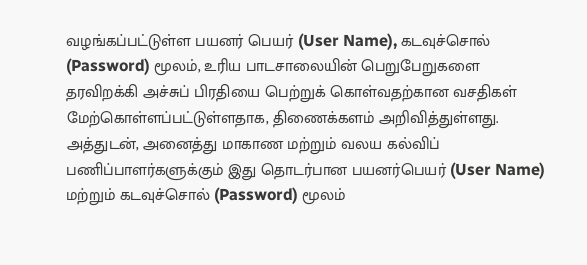வழங்கப்பட்டுள்ள பயனர் பெயர் (User Name), கடவுச்சொல் (Password) மூலம், உரிய பாடசாலையின் பெறுபேறுகளை தரவிறக்கி அச்சுப் பிரதியை பெற்றுக் கொள்வதற்கான வசதிகள் மேற்கொள்ளப்பட்டுள்ளதாக, திணைக்களம் அறிவித்துள்ளது.
அத்துடன், அனைத்து மாகாண மற்றும் வலய கல்விப் பணிப்பாளர்களுக்கும் இது தொடர்பான பயனர்பெயர் (User Name) மற்றும் கடவுச்சொல் (Password) மூலம்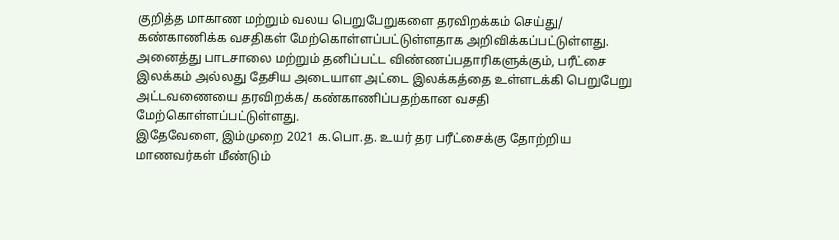குறித்த மாகாண மற்றும் வலய பெறுபேறுகளை தரவிறக்கம் செய்து/ கண்காணிக்க வசதிகள் மேற்கொள்ளப்பட்டுள்ளதாக அறிவிக்கப்பட்டுள்ளது.
அனைத்து பாடசாலை மற்றும் தனிப்பட்ட விண்ணப்பதாரிகளுக்கும், பரீட்சை இலக்கம் அல்லது தேசிய அடையாள அட்டை இலக்கத்தை உள்ளடக்கி பெறுபேறு அட்டவணையை தரவிறக்க/ கண்காணிப்பதற்கான வசதி மேற்கொள்ளப்பட்டுள்ளது.
இதேவேளை, இம்முறை 2021 க.பொ.த. உயர் தர பரீட்சைக்கு தோற்றிய மாணவர்கள் மீண்டும்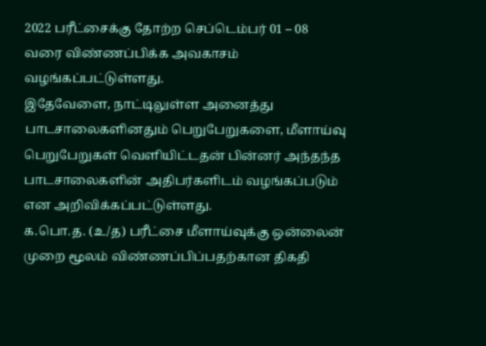2022 பரீட்சைக்கு தோற்ற செப்டெம்பர் 01 – 08 வரை விண்ணப்பிக்க அவகாசம் வழங்கப்பட்டுள்ளது.
இதேவேளை, நாட்டிலுள்ள அனைத்து பாடசாலைகளினதும் பெறுபேறுகளை, மீளாய்வு பெறுபேறுகள் வெளியிட்டதன் பின்னர் அந்தந்த பாடசாலைகளின் அதிபர்களிடம் வழங்கப்படும் என அறிவிக்கப்பட்டுள்ளது.
க.பொ.த. (உ/த) பரீட்சை மீளாய்வுக்கு ஒன்லைன் முறை மூலம் விண்ணப்பிப்பதற்கான திகதி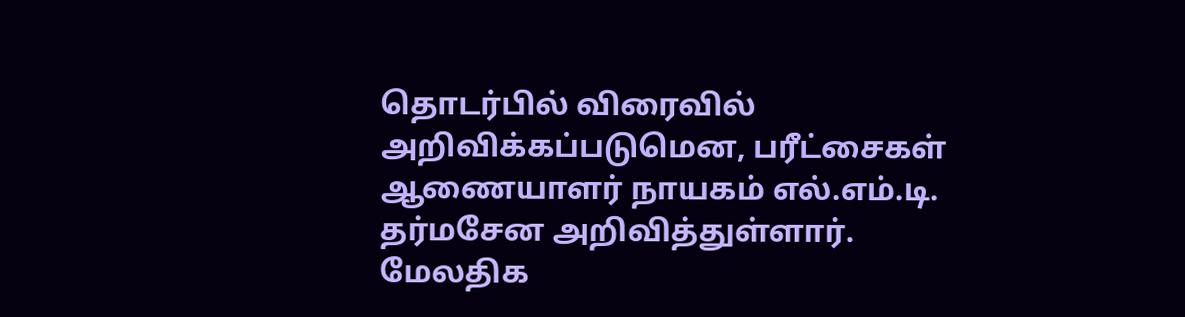தொடர்பில் விரைவில் அறிவிக்கப்படுமென, பரீட்சைகள் ஆணையாளர் நாயகம் எல்.எம்.டி. தர்மசேன அறிவித்துள்ளார்.
மேலதிக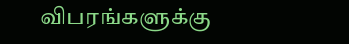விபரங்களுக்கு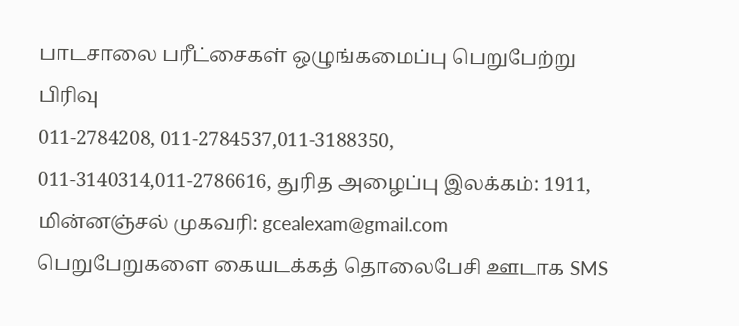பாடசாலை பரீட்சைகள் ஒழுங்கமைப்பு பெறுபேற்று பிரிவு
011-2784208, 011-2784537,011-3188350, 011-3140314,011-2786616, துரித அழைப்பு இலக்கம்: 1911, மின்னஞ்சல் முகவரி: gcealexam@gmail.com
பெறுபேறுகளை கையடக்கத் தொலைபேசி ஊடாக SMS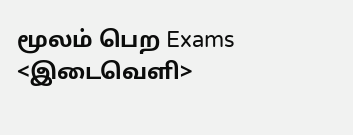மூலம் பெற Exams <இடைவெளி>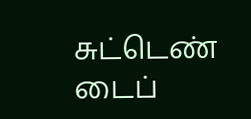சுட்டெண் டைப்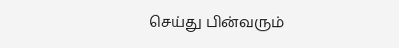செய்து பின்வரும்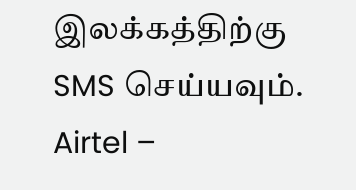இலக்கத்திற்கு SMS செய்யவும். Airtel –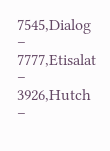7545,Dialog – 7777,Etisalat – 3926,Hutch –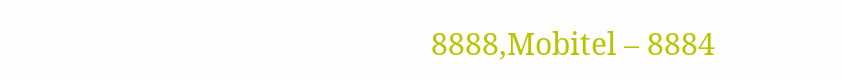8888,Mobitel – 8884